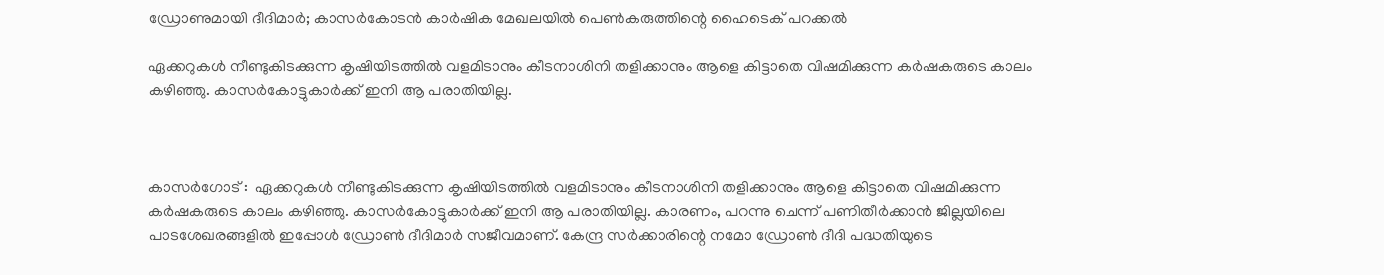ഡ്രോണുമായി ദീദിമാര്‍; കാസര്‍കോടന്‍ കാര്‍ഷിക മേഖലയില്‍ പെണ്‍കരുത്തിന്റെ ഹൈടെക് പറക്കല്‍

ഏക്കറുകള്‍ നീണ്ടുകിടക്കുന്ന കൃഷിയിടത്തില്‍ വളമിടാനും കീടനാശിനി തളിക്കാനും ആളെ കിട്ടാതെ വിഷമിക്കുന്ന കര്‍ഷകരുടെ കാലം കഴിഞ്ഞു. കാസര്‍കോട്ടുകാര്‍ക്ക് ഇനി ആ പരാതിയില്ല.



കാസർഗോട് :  ഏക്കറുകള്‍ നീണ്ടുകിടക്കുന്ന കൃഷിയിടത്തില്‍ വളമിടാനും കീടനാശിനി തളിക്കാനും ആളെ കിട്ടാതെ വിഷമിക്കുന്ന കര്‍ഷകരുടെ കാലം കഴിഞ്ഞു. കാസര്‍കോട്ടുകാര്‍ക്ക് ഇനി ആ പരാതിയില്ല. കാരണം, പറന്നു ചെന്ന് പണിതീര്‍ക്കാന്‍ ജില്ലയിലെ പാടശേഖരങ്ങളില്‍ ഇപ്പോള്‍ ഡ്രോണ്‍ ദീദിമാര്‍ സജീവമാണ്. കേന്ദ്ര സര്‍ക്കാരിന്റെ നമോ ഡ്രോണ്‍ ദീദി പദ്ധതിയുടെ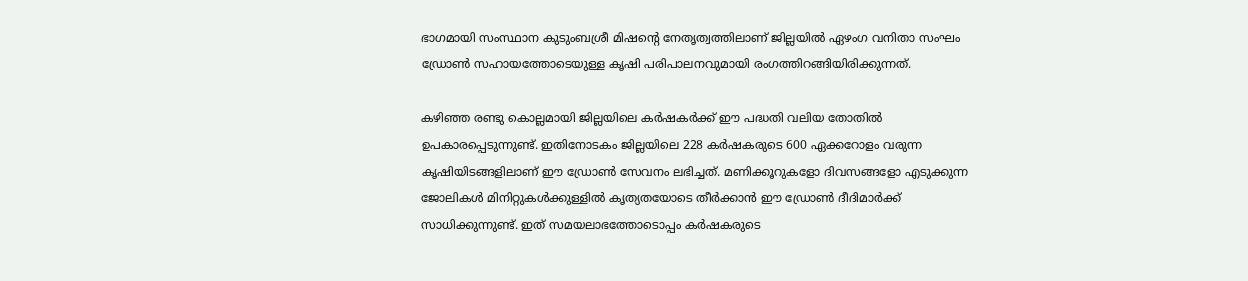ഭാഗമായി സംസ്ഥാന കുടുംബശ്രീ മിഷന്റെ നേതൃത്വത്തിലാണ് ജില്ലയില്‍ ഏഴംഗ വനിതാ സംഘം ഡ്രോണ്‍ സഹായത്തോടെയുള്ള കൃഷി പരിപാലനവുമായി രംഗത്തിറങ്ങിയിരിക്കുന്നത്.

കഴിഞ്ഞ രണ്ടു കൊല്ലമായി ജില്ലയിലെ കര്‍ഷകര്‍ക്ക് ഈ പദ്ധതി വലിയ തോതില്‍ ഉപകാരപ്പെടുന്നുണ്ട്. ഇതിനോടകം ജില്ലയിലെ 228 കര്‍ഷകരുടെ 600 ഏക്കറോളം വരുന്ന കൃഷിയിടങ്ങളിലാണ് ഈ ഡ്രോണ്‍ സേവനം ലഭിച്ചത്. മണിക്കൂറുകളോ ദിവസങ്ങളോ എടുക്കുന്ന ജോലികള്‍ മിനിറ്റുകള്‍ക്കുള്ളില്‍ കൃത്യതയോടെ തീര്‍ക്കാന്‍ ഈ ഡ്രോണ്‍ ദീദിമാര്‍ക്ക് സാധിക്കുന്നുണ്ട്. ഇത് സമയലാഭത്തോടൊപ്പം കര്‍ഷകരുടെ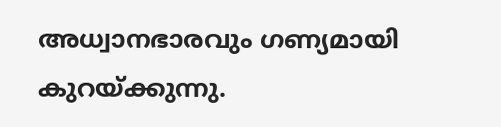അധ്വാനഭാരവും ഗണ്യമായി കുറയ്ക്കുന്നു.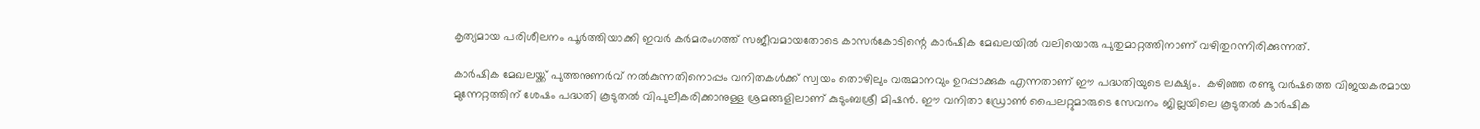കൃത്യമായ പരിശീലനം പൂര്‍ത്തിയാക്കി ഇവര്‍ കര്‍മരംഗത്ത് സജീവമായതോടെ കാസര്‍കോടിന്റെ കാര്‍ഷിക മേഖലയില്‍ വലിയൊരു പുതുമാറ്റത്തിനാണ് വഴിതുറന്നിരിക്കുന്നത്.

കാര്‍ഷിക മേഖലയ്ക്ക് പുത്തനുണര്‍വ് നല്‍കുന്നതിനൊപ്പം വനിതകള്‍ക്ക് സ്വയം തൊഴിലും വരുമാനവും ഉറപ്പാക്കുക എന്നതാണ് ഈ പദ്ധതിയുടെ ലക്ഷ്യം.  കഴിഞ്ഞ രണ്ടു വര്‍ഷത്തെ വിജയകരമായ മുന്നേറ്റത്തിന് ശേഷം പദ്ധതി കൂടുതല്‍ വിപുലീകരിക്കാനുള്ള ശ്രമങ്ങളിലാണ് കുടുംബശ്രീ മിഷന്‍. ഈ വനിതാ ഡ്രോണ്‍ പൈലറ്റുമാരുടെ സേവനം ജില്ലയിലെ കൂടുതല്‍ കാര്‍ഷിക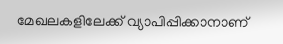മേഖലകളിലേക്ക് വ്യാപിപ്പിക്കാനാണ്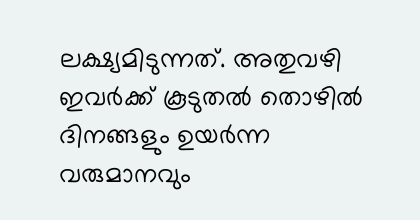ലക്ഷ്യമിടുന്നത്. അതുവഴി ഇവര്‍ക്ക് കൂടുതല്‍ തൊഴില്‍ ദിനങ്ങളും ഉയര്‍ന്ന വരുമാനവും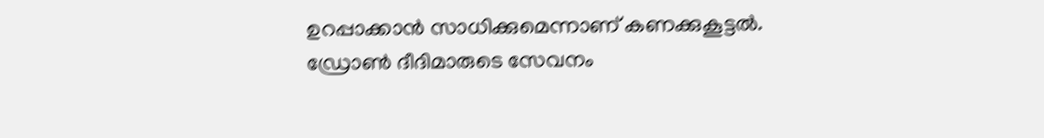ഉറപ്പാക്കാന്‍ സാധിക്കുമെന്നാണ് കണക്കുകൂട്ടല്‍. ഡ്രോണ്‍ ദീദിമാരുടെ സേവനം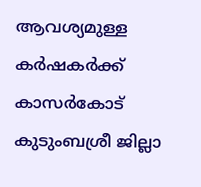ആവശ്യമുള്ള കര്‍ഷകര്‍ക്ക് കാസര്‍കോട് കുടുംബശ്രീ ജില്ലാ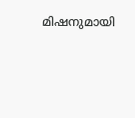മിഷനുമായി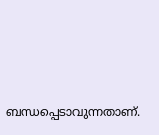ബന്ധപ്പെടാവുന്നതാണ്.